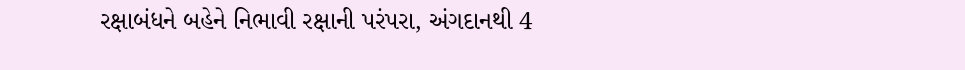રક્ષાબંધને બહેને નિભાવી રક્ષાની પરંપરા, અંગદાનથી 4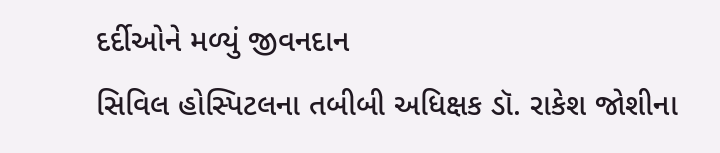દર્દીઓને મળ્યું જીવનદાન
સિવિલ હોસ્પિટલના તબીબી અધિક્ષક ડૉ. રાકેશ જોશીના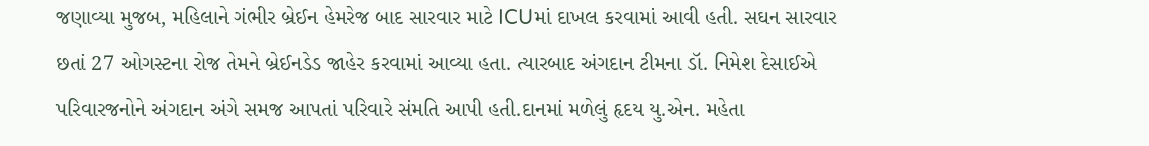જણાવ્યા મુજબ, મહિલાને ગંભીર બ્રેઈન હેમરેજ બાદ સારવાર માટે ICUમાં દાખલ કરવામાં આવી હતી. સઘન સારવાર છતાં 27 ઓગસ્ટના રોજ તેમને બ્રેઈનડેડ જાહેર કરવામાં આવ્યા હતા. ત્યારબાદ અંગદાન ટીમના ડૉ. નિમેશ દેસાઈએ પરિવારજનોને અંગદાન અંગે સમજ આપતાં પરિવારે સંમતિ આપી હતી.દાનમાં મળેલું હૃદય યુ.એન. મહેતા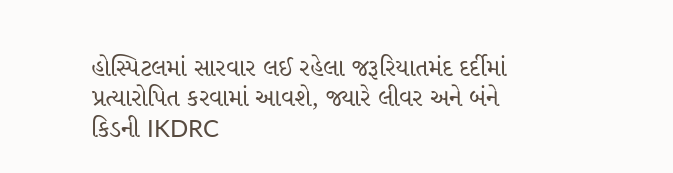હોસ્પિટલમાં સારવાર લઈ રહેલા જરૂરિયાતમંદ દર્દીમાં પ્રત્યારોપિત કરવામાં આવશે, જ્યારે લીવર અને બંને કિડની IKDRC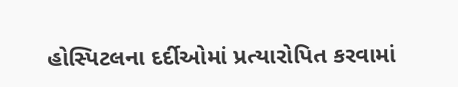હોસ્પિટલના દર્દીઓમાં પ્રત્યારોપિત કરવામાં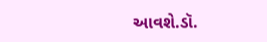આવશે.ડૉ.